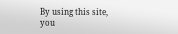By using this site, you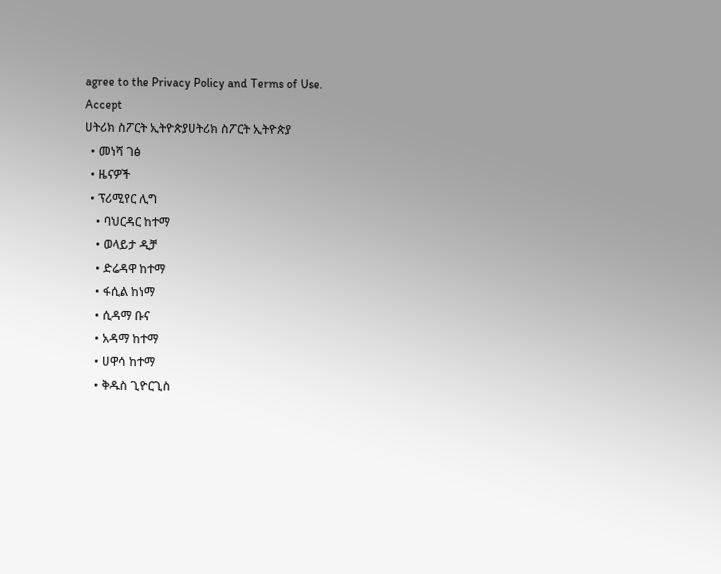agree to the Privacy Policy and Terms of Use.
Accept
ሀትሪክ ስፖርት ኢትዮጵያሀትሪክ ስፖርት ኢትዮጵያ
  • መነሻ ገፅ
  • ዜናዎች
  • ፕሪሚየር ሊግ
    • ባህርዳር ከተማ
    • ወላይታ ዲቻ
    • ድሬዳዋ ከተማ
    • ፋሲል ከነማ
    • ሲዳማ ቡና
    • አዳማ ከተማ
    • ሀዋሳ ከተማ
    • ቅዱስ ጊዮርጊስ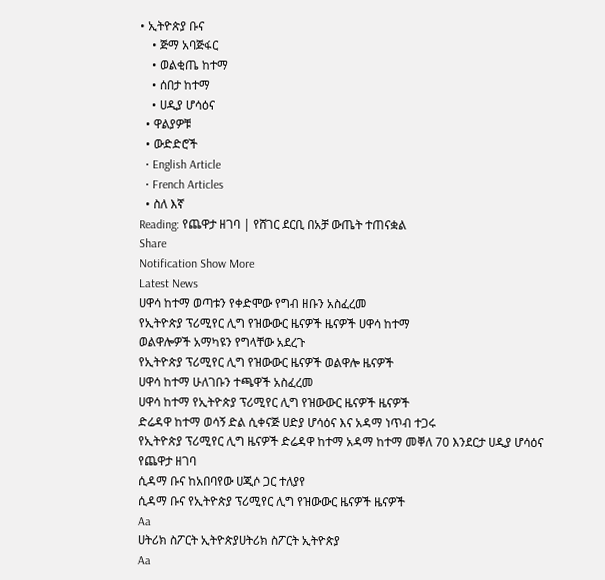• ኢትዮጵያ ቡና
    • ጅማ አባጅፋር
    • ወልቂጤ ከተማ
    • ሰበታ ከተማ
    • ሀዲያ ሆሳዕና
  • ዋልያዎቹ
  • ውድድሮች
  • English Article
  • French Articles
  • ስለ እኛ
Reading: የጨዋታ ዘገባ | የሸገር ደርቢ በአቻ ውጤት ተጠናቋል
Share
Notification Show More
Latest News
ሀዋሳ ከተማ ወጣቱን የቀድሞው የግብ ዘቡን አስፈረመ
የኢትዮጵያ ፕሪሚየር ሊግ የዝውውር ዜናዎች ዜናዎች ሀዋሳ ከተማ
ወልዋሎዎች አማካዩን የግላቸው አደረጉ
የኢትዮጵያ ፕሪሚየር ሊግ የዝውውር ዜናዎች ወልዋሎ ዜናዎች
ሀዋሳ ከተማ ሁለገቡን ተጫዋች አስፈረመ
ሀዋሳ ከተማ የኢትዮጵያ ፕሪሚየር ሊግ የዝውውር ዜናዎች ዜናዎች
ድሬዳዋ ከተማ ወሳኝ ድል ሲቀናጅ ሀድያ ሆሳዕና እና አዳማ ነጥብ ተጋሩ
የኢትዮጵያ ፕሪሚየር ሊግ ዜናዎች ድሬዳዋ ከተማ አዳማ ከተማ መቐለ 70 እንደርታ ሀዲያ ሆሳዕና የጨዋታ ዘገባ
ሲዳማ ቡና ከአበባየው ሀጂሶ ጋር ተለያየ
ሲዳማ ቡና የኢትዮጵያ ፕሪሚየር ሊግ የዝውውር ዜናዎች ዜናዎች
Aa
ሀትሪክ ስፖርት ኢትዮጵያሀትሪክ ስፖርት ኢትዮጵያ
Aa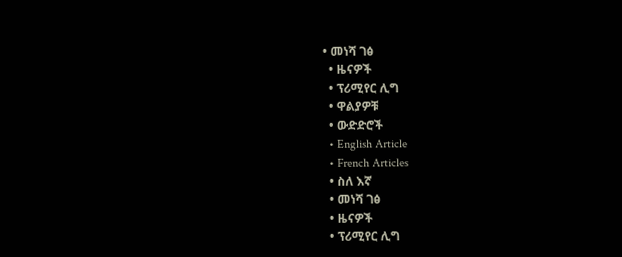• መነሻ ገፅ
  • ዜናዎች
  • ፕሪሚየር ሊግ
  • ዋልያዎቹ
  • ውድድሮች
  • English Article
  • French Articles
  • ስለ እኛ
  • መነሻ ገፅ
  • ዜናዎች
  • ፕሪሚየር ሊግ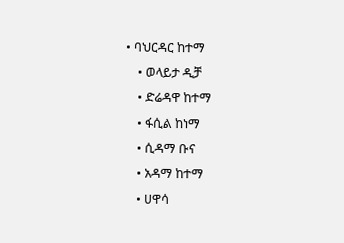• ባህርዳር ከተማ
    • ወላይታ ዲቻ
    • ድሬዳዋ ከተማ
    • ፋሲል ከነማ
    • ሲዳማ ቡና
    • አዳማ ከተማ
    • ሀዋሳ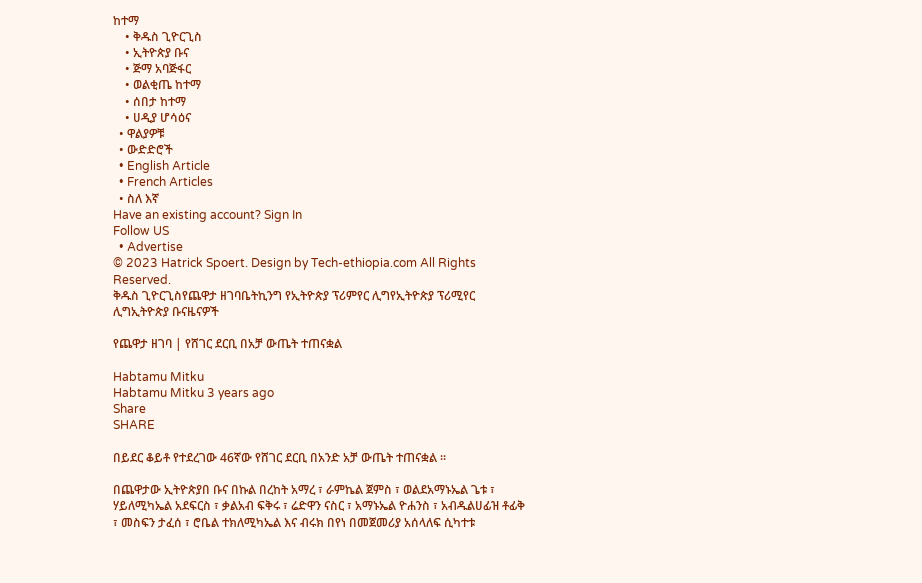ከተማ
    • ቅዱስ ጊዮርጊስ
    • ኢትዮጵያ ቡና
    • ጅማ አባጅፋር
    • ወልቂጤ ከተማ
    • ሰበታ ከተማ
    • ሀዲያ ሆሳዕና
  • ዋልያዎቹ
  • ውድድሮች
  • English Article
  • French Articles
  • ስለ እኛ
Have an existing account? Sign In
Follow US
  • Advertise
© 2023 Hatrick Spoert. Design by Tech-ethiopia.com All Rights Reserved.
ቅዱስ ጊዮርጊስየጨዋታ ዘገባቤትኪንግ የኢትዮጵያ ፕሪምየር ሊግየኢትዮጵያ ፕሪሚየር ሊግኢትዮጵያ ቡናዜናዎች

የጨዋታ ዘገባ | የሸገር ደርቢ በአቻ ውጤት ተጠናቋል

Habtamu Mitku
Habtamu Mitku 3 years ago
Share
SHARE

በይደር ቆይቶ የተደረገው 46ኛው የሸገር ደርቢ በአንድ አቻ ውጤት ተጠናቋል ።

በጨዋታው ኢትዮጵያበ ቡና በኩል በረከት አማረ ፣ ራምኬል ጀምስ ፣ ወልደአማኑኤል ጌቱ ፣ ሃይለሚካኤል አደፍርስ ፣ ቃልአብ ፍቅሩ ፣ ሬድዋን ናስር ፣ አማኑኤል ዮሐንስ ፣ አብዱልሀፊዝ ቶፊቅ ፣ መስፍን ታፈሰ ፣ ሮቤል ተክለሚካኤል እና ብሩክ በየነ በመጀመሪያ አሰላለፍ ሲካተቱ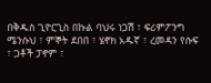በቅዱስ ጊዮርጊስ በኩል ባህሩ ነጋሽ ፣ ፍሪምፖንግ ሜንሱህ ፣ ምኞት ደበበ ፣ ሄኖክ አዱኛ ፣ ረመዳን የሱፍ ፣ ጋቶች ፓኖም ፣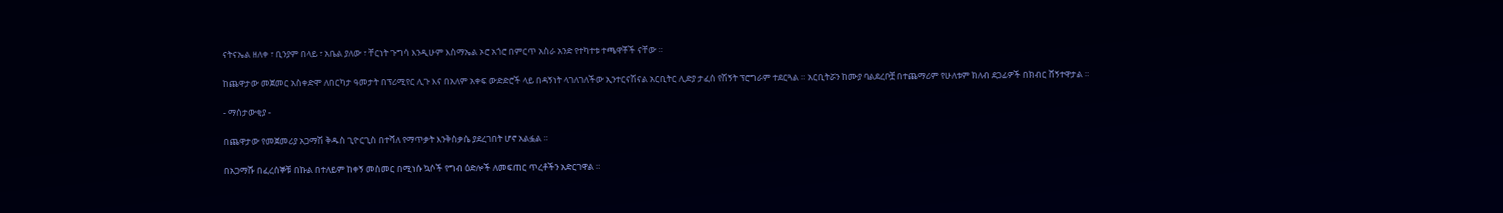ናትናኤል ዘለቀ ፣ ቢንያም በላይ ፣ አቤል ያለው ፣ ቸርነት ጉግሳ እንዲሁም እስማኤል ኦሮ አጎሮ በምርጥ አስራ አንድ የተካተቱ ተጫዋቾች ናቸው ።

ከጨዋታው መጀመር አስቀድሞ ለበርካታ ዓመታት በፕሪሚየር ሊጉ እና በአለም አቀፍ ውድድሮች ላይ በዳኝነት ላገለገለችው ኢንተርናሽናል አርቢትር ሊድያ ታፈሰ የሽኝት ፕሮግራም ተደርጓል ። አርቢትሯን ከሙያ ባልደረቦቿ በተጨማሪም የሁለቱም ክለብ ደጋፊዎች በክብር ሸኝተዋታል ።

- ማሰታውቂያ -

በጨዋታው የመጀመሪያ አጋማሽ ቅዱስ ጊዮርጊስ በተሻለ የማጥቃት እንቅስቃሴ ያደረገበት ሆኖ አልፏል ።

በአጋማሹ በፈረሰኞቹ በኩል በተለይም ከቀኝ መስመር በሚነሱ ኳሶች የግብ ዕድሎች ለመፍጠር ጥረቶችን አድርገዋል ።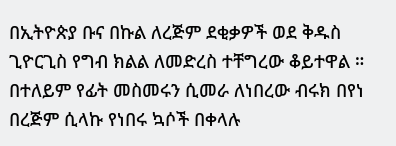በኢትዮጵያ ቡና በኩል ለረጅም ደቂቃዎች ወደ ቅዱስ ጊዮርጊስ የግብ ክልል ለመድረስ ተቸግረው ቆይተዋል ። በተለይም የፊት መስመሩን ሲመራ ለነበረው ብሩክ በየነ በረጅም ሲላኩ የነበሩ ኳሶች በቀላሉ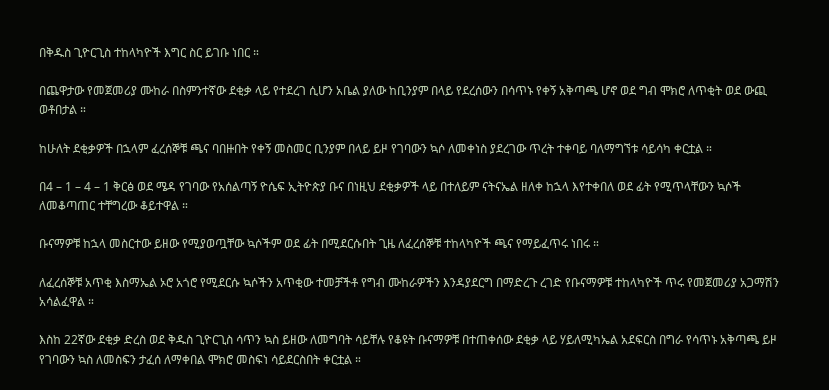በቅዱስ ጊዮርጊስ ተከላካዮች እግር ስር ይገቡ ነበር ።

በጨዋታው የመጀመሪያ ሙከራ በስምንተኛው ደቂቃ ላይ የተደረገ ሲሆን አቤል ያለው ከቢንያም በላይ የደረሰውን በሳጥኑ የቀኝ አቅጣጫ ሆኖ ወደ ግብ ሞክሮ ለጥቂት ወደ ውጪ ወቶበታል ።

ከሁለት ደቂቃዎች በኋላም ፈረሰኞቹ ጫና ባበዙበት የቀኝ መስመር ቢንያም በላይ ይዞ የገባውን ኳሶ ለመቀነስ ያደረገው ጥረት ተቀባይ ባለማግኘቱ ሳይሳካ ቀርቷል ።

በ4 – 1 – 4 – 1 ቅርፅ ወደ ሜዳ የገባው የአሰልጣኝ ዮሴፍ ኢትዮጵያ ቡና በነዚህ ደቂቃዎች ላይ በተለይም ናትናኤል ዘለቀ ከኋላ እየተቀበለ ወደ ፊት የሚጥላቸውን ኳሶች ለመቆጣጠር ተቸግረው ቆይተዋል ።

ቡናማዎቹ ከኋላ መስርተው ይዘው የሚያወጧቸው ኳሶችም ወደ ፊት በሚደርሱበት ጊዜ ለፈረሰኞቹ ተከላካዮች ጫና የማይፈጥሩ ነበሩ ።

ለፈረሰኞቹ አጥቂ እስማኤል ኦሮ አጎሮ የሚደርሱ ኳሶችን አጥቂው ተመቻችቶ የግብ ሙከራዎችን እንዳያደርግ በማድረጉ ረገድ የቡናማዎቹ ተከላካዮች ጥሩ የመጀመሪያ አጋማሽን አሳልፈዋል ።

እስከ 22ኛው ደቂቃ ድረስ ወደ ቅዱስ ጊዮርጊስ ሳጥን ኳስ ይዘው ለመግባት ሳይቸሉ የቆዩት ቡናማዎቹ በተጠቀሰው ደቂቃ ላይ ሃይለሚካኤል አደፍርስ በግራ የሳጥኑ አቅጣጫ ይዞ የገባውን ኳስ ለመስፍን ታፈሰ ለማቀበል ሞክሮ መስፍነ ሳይደርስበት ቀርቷል ።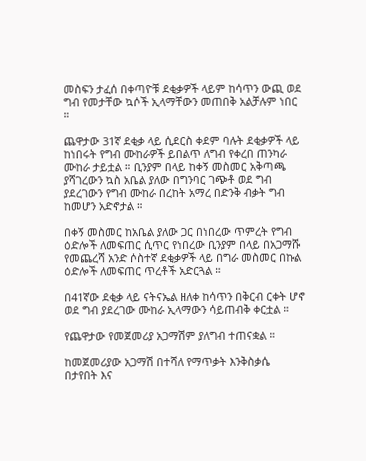መስፍን ታፈሰ በቀጣዮቹ ደቂቃዎች ላይም ከሳጥን ውጪ ወደ ግብ የመታቸው ኳሶች ኢላማቸውን መጠበቅ አልቻሉም ነበር ።

ጨዋታው 31ኛ ደቂቃ ላይ ሲደርስ ቀደም ባሉት ደቂቃዎች ላይ ከነበሩት የግብ ሙከራዎች ይበልጥ ለግብ የቀረበ ጠንካራ ሙከራ ታይቷል ። ቢንያም በላይ ከቀኝ መስመር አቅጣጫ ያሻገረውን ኳስ አቤል ያለው በግንባር ገጭቶ ወደ ግብ ያደረገውን የግብ ሙከራ በረከት አማረ በድንቅ ብቃት ግብ ከመሆን አድኖታል ።

በቀኝ መስመር ከአቤል ያለው ጋር በነበረው ጥምረት የግብ ዕድሎች ለመፍጠር ሲጥር የነበረው ቢንያም በላይ በአጋማሹ የመጨረሻ አንድ ሶስተኛ ደቂቃዎች ላይ በግራ መስመር በኩል ዕድሎች ለመፍጠር ጥረቶች አድርጓል ።

በ41ኛው ደቂቃ ላይ ናትናኤል ዘለቀ ከሳጥን በቅርብ ርቀት ሆኖ ወደ ግብ ያደረገው ሙከራ ኢላማውን ሳይጠብቅ ቀርቷል ።

የጨዋታው የመጀመሪያ አጋማሽም ያለግብ ተጠናቋል ።

ከመጀመሪያው አጋማሽ በተሻለ የማጥቃት እንቅስቃሴ በታየበት እና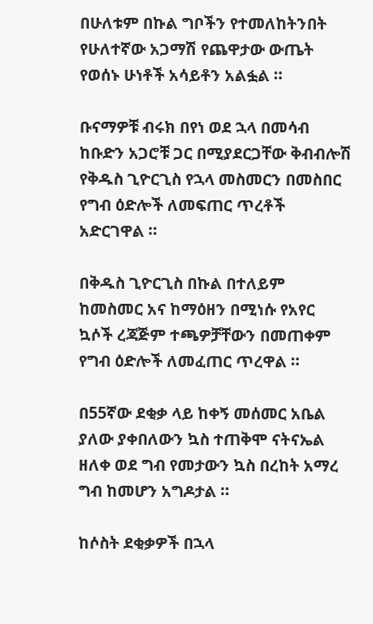በሁለቱም በኩል ግቦችን የተመለከትንበት የሁለተኛው አጋማሽ የጨዋታው ውጤት የወሰኑ ሁነቶች አሳይቶን አልፏል ።

ቡናማዎቹ ብሩክ በየነ ወደ ኋላ በመሳብ ከቡድን አጋሮቹ ጋር በሚያደርጋቸው ቅብብሎሽ የቅዱስ ጊዮርጊስ የኋላ መስመርን በመስበር የግብ ዕድሎች ለመፍጠር ጥረቶች አድርገዋል ።

በቅዱስ ጊዮርጊስ በኩል በተለይም ከመስመር አና ከማዕዘን በሚነሱ የአየር ኳሶች ረጃጅም ተጫዎቻቸውን በመጠቀም የግብ ዕድሎች ለመፈጠር ጥረዋል ።

በ55ኛው ደቂቃ ላይ ከቀኝ መሰመር አቤል ያለው ያቀበለውን ኳስ ተጠቅሞ ናትናኤል ዘለቀ ወደ ግብ የመታውን ኳስ በረከት አማረ ግብ ከመሆን አግዶታል ።

ከሶስት ደቂቃዎች በኋላ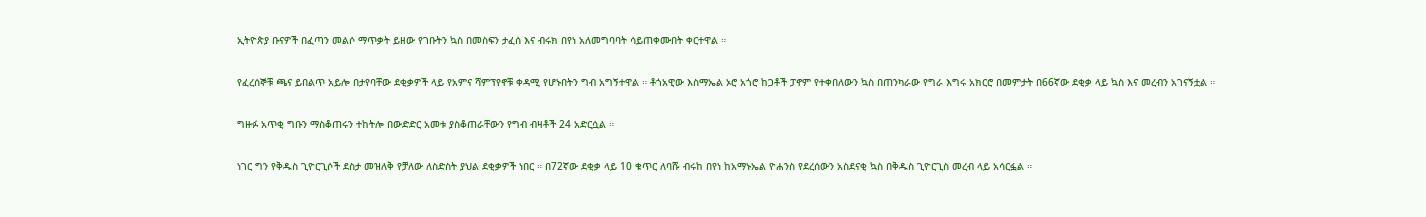ኢትዮጵያ ቡናዎች በፈጣን መልሶ ማጥቃት ይዘው የገቡትን ኳስ በመስፍን ታፈሰ እና ብሩክ በየነ አለመግባባት ሳይጠቀሙበት ቀርተዋል ።

የፈረሰኞቹ ጫና ይበልጥ አይሎ በታየባቸው ደቂቃዎች ላይ የአምና ሻምፕየኖቹ ቀዳሚ የሆኑበትን ግብ አግኝተዋል ። ቶጎአዊው እስማኤል ኦሮ አጎሮ ከጋቶች ፓኖም የተቀበለውን ኳስ በጠንካራው የግራ እግሩ አክርሮ በመምታት በ66ኛው ደቂቃ ላይ ኳስ እና መረብን አገናኝቷል ።

ግዙፉ አጥቂ ግቡን ማስቆጠሩን ተከትሎ በውድድር አመቱ ያስቆጠራቸውን የግብ ብዛቶች 24 አድርሷል ።

ነገር ግን የቅዱስ ጊዮርጊሶች ደስታ መዝለቅ የቻለው ለስድስት ያህል ደቂቃዎች ነበር ። በ72ኛው ደቂቃ ላይ 10 ቁጥር ለባሹ ብሩከ በየነ ከአማኑኤል ዮሐንስ የደረሰውን አስደናቂ ኳስ በቅዱስ ጊዮርጊስ መረብ ላይ አሳርፏል ።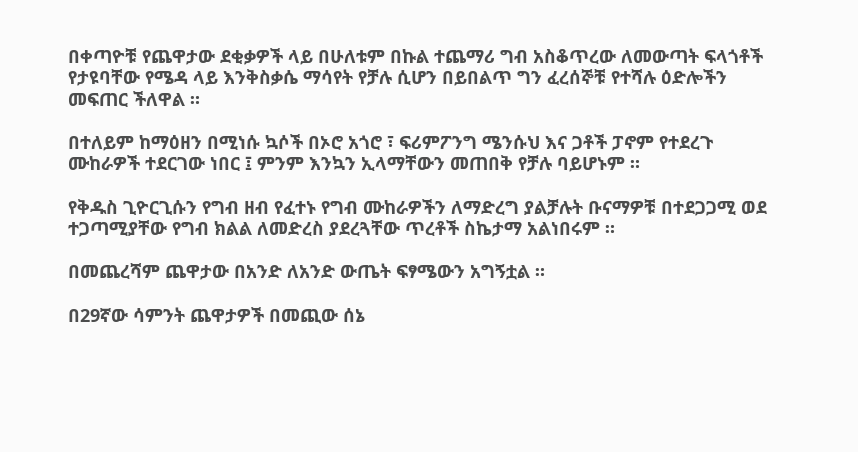በቀጣዮቹ የጨዋታው ደቂቃዎች ላይ በሁለቱም በኩል ተጨማሪ ግብ አስቆጥረው ለመውጣት ፍላጎቶች የታዩባቸው የሜዳ ላይ እንቅስቃሴ ማሳየት የቻሉ ሲሆን በይበልጥ ግን ፈረሰኞቹ የተሻሉ ዕድሎችን መፍጠር ችለዋል ።

በተለይም ከማዕዘን በሚነሱ ኳሶች በኦሮ አጎሮ ፣ ፍሪምፖንግ ሜንሱህ እና ጋቶች ፓኖም የተደረጉ ሙከራዎች ተደርገው ነበር ፤ ምንም እንኳን ኢላማቸውን መጠበቅ የቻሉ ባይሆኑም ።

የቅዱስ ጊዮርጊሱን የግብ ዘብ የፈተኑ የግብ ሙከራዎችን ለማድረግ ያልቻሉት ቡናማዎቹ በተደጋጋሚ ወደ ተጋጣሚያቸው የግብ ክልል ለመድረስ ያደረጓቸው ጥረቶች ስኬታማ አልነበሩም ።

በመጨረሻም ጨዋታው በአንድ ለአንድ ውጤት ፍፃሜውን አግኝቷል ።

በ29ኛው ሳምንት ጨዋታዎች በመጪው ሰኔ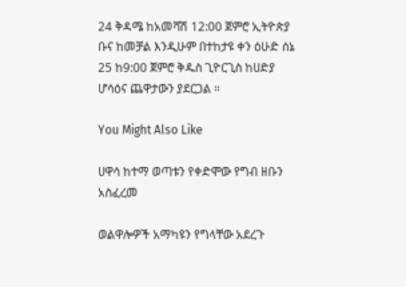24 ቅዳሜ ከአመሻሽ 12:00 ጀምሮ ኢትዮጵያ ቡና ከመቻል እንዲሁም በተከታዩ ቀን ዕሁድ ሰኔ 25 ከ9:00 ጀምሮ ቅዱስ ጊዮርጊስ ከሀድያ ሆሳዕና ጨዋታውን ያደርጋል ።

You Might Also Like

ሀዋሳ ከተማ ወጣቱን የቀድሞው የግብ ዘቡን አስፈረመ

ወልዋሎዎች አማካዩን የግላቸው አደረጉ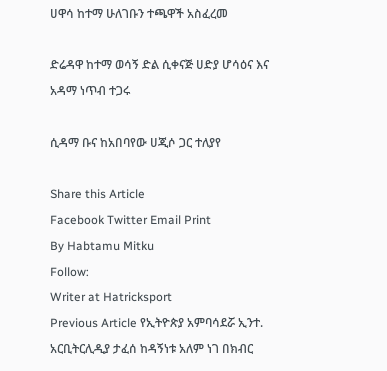ሀዋሳ ከተማ ሁለገቡን ተጫዋች አስፈረመ

ድሬዳዋ ከተማ ወሳኝ ድል ሲቀናጅ ሀድያ ሆሳዕና እና አዳማ ነጥብ ተጋሩ

ሲዳማ ቡና ከአበባየው ሀጂሶ ጋር ተለያየ

Share this Article
Facebook Twitter Email Print
By Habtamu Mitku
Follow:
Writer at Hatricksport
Previous Article የኢትዮጵያ አምባሳደሯ ኢንተ. አርቢትርሊዲያ ታፈሰ ከዳኝነቱ አለም ነገ በክብር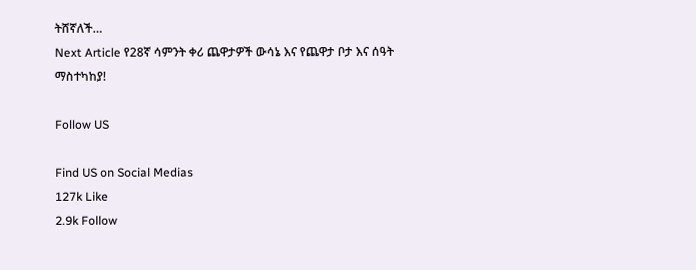ትሸኛለች…
Next Article የ28ኛ ሳምንት ቀሪ ጨዋታዎች ውሳኔ እና የጨዋታ ቦታ እና ሰዓት ማስተካከያ!

Follow US

Find US on Social Medias
127k Like
2.9k Follow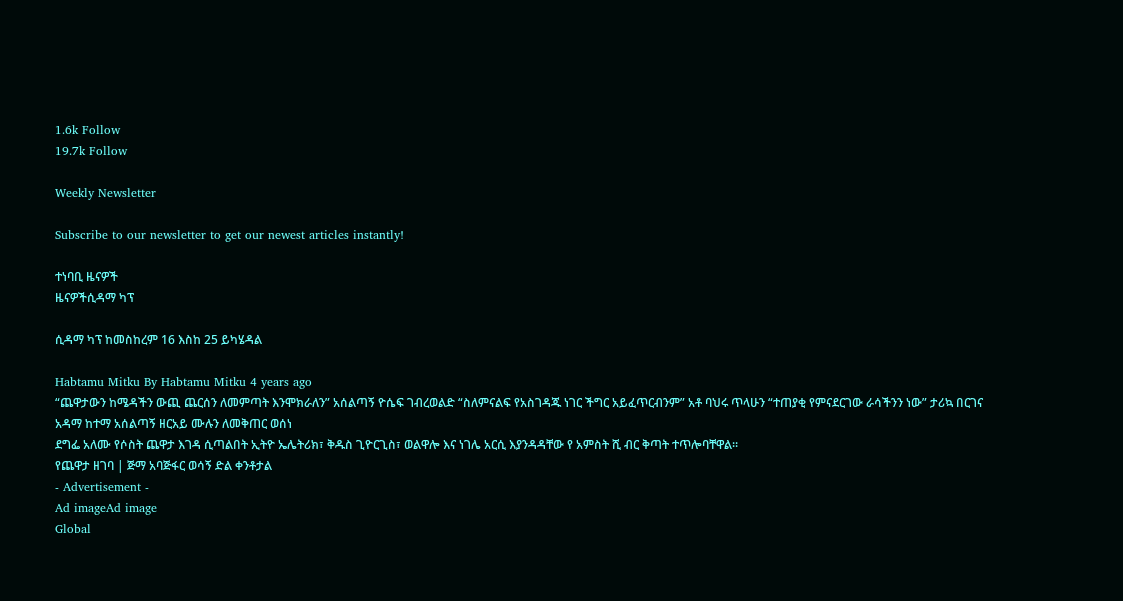1.6k Follow
19.7k Follow

Weekly Newsletter

Subscribe to our newsletter to get our newest articles instantly!

ተነባቢ ዜናዎች
ዜናዎችሲዳማ ካፕ

ሲዳማ ካፕ ከመስከረም 16 እስከ 25 ይካሄዳል

Habtamu Mitku By Habtamu Mitku 4 years ago
“ጨዋታውን ከሜዳችን ውጪ ጨርሰን ለመምጣት እንሞክራለን” አሰልጣኝ ዮሴፍ ገብረወልድ “ስለምናልፍ የአስገዳጁ ነገር ችግር አይፈጥርብንም” አቶ ባህሩ ጥላሁን “ተጠያቂ የምናደርገው ራሳችንን ነው” ታሪኳ በርገና
አዳማ ከተማ አሰልጣኝ ዘርአይ ሙሉን ለመቅጠር ወሰነ
ደግፌ አለሙ የሶስት ጨዋታ እገዳ ሲጣልበት ኢትዮ ኤሌትሪክ፣ ቅዱስ ጊዮርጊስ፣ ወልዋሎ እና ነገሌ አርሲ እያንዳዳቸው የ አምስት ሺ ብር ቅጣት ተጥሎባቸዋል።
የጨዋታ ዘገባ | ጅማ አባጅፋር ወሳኝ ድል ቀንቶታል
- Advertisement -
Ad imageAd image
Global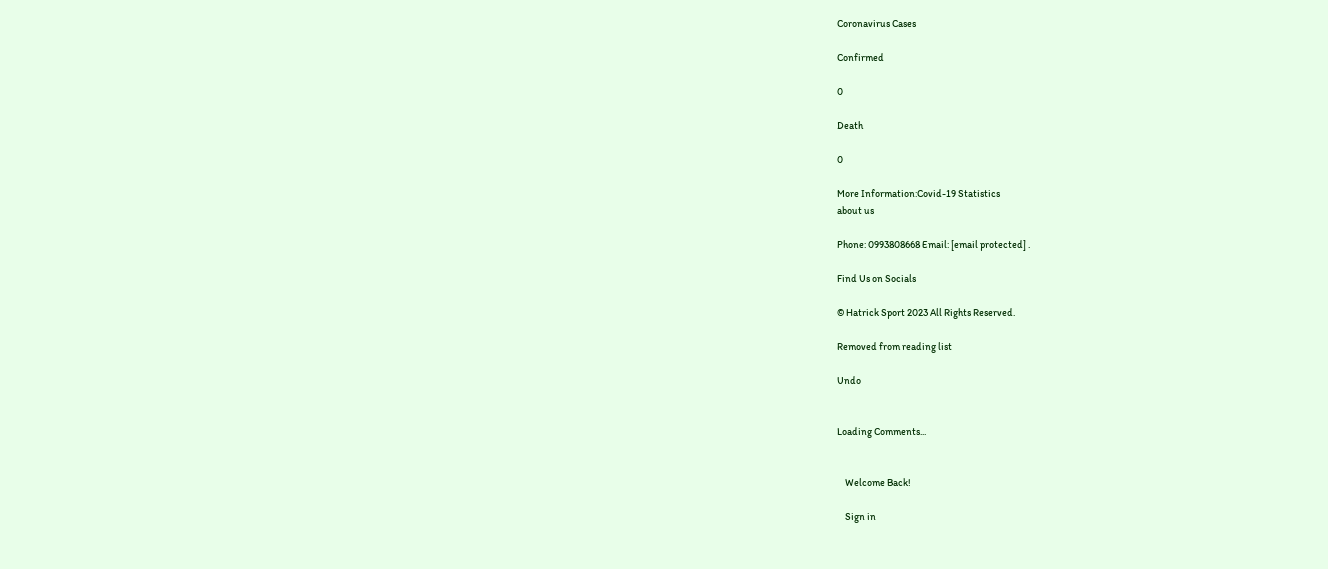Coronavirus Cases

Confirmed

0

Death

0

More Information:Covid-19 Statistics
about us

Phone: 0993808668 Email: [email protected] .

Find Us on Socials

© Hatrick Sport 2023 All Rights Reserved.

Removed from reading list

Undo


Loading Comments...


    Welcome Back!

    Sign in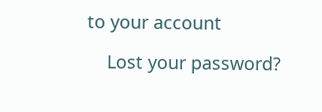to your account

    Lost your password?